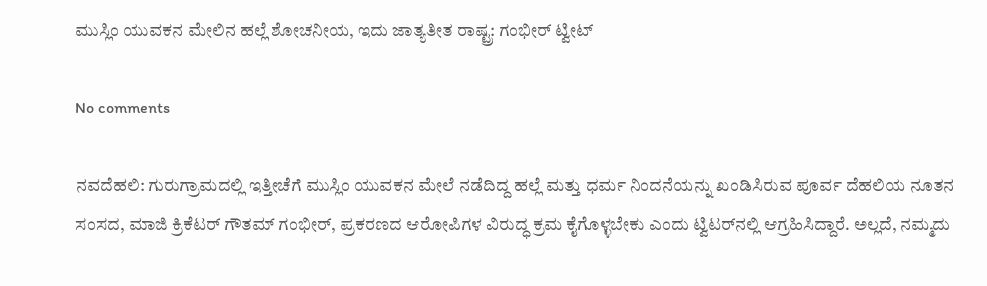ಮುಸ್ಲಿಂ ಯುವಕನ ಮೇಲಿನ ಹಲ್ಲೆ ಶೋಚನೀಯ, ಇದು ಜಾತ್ಯತೀತ ರಾಷ್ಟ್ರ: ಗಂಭೀರ್‌ ಟ್ವೀಟ್

No comments

ನವದೆಹಲಿ: ಗುರುಗ್ರಾಮದಲ್ಲಿ ಇತ್ತೀಚೆಗೆ ಮುಸ್ಲಿಂ ಯುವಕನ ಮೇಲೆ ನಡೆದಿದ್ದ ಹಲ್ಲೆ ಮತ್ತು ಧರ್ಮ ನಿಂದನೆಯನ್ನು ಖಂಡಿಸಿರುವ ಪೂರ್ವ ದೆಹಲಿಯ ನೂತನ ಸಂಸದ, ಮಾಜಿ ಕ್ರಿಕೆಟರ್‌ ಗೌತಮ್‌ ಗಂಭೀರ್‌, ಪ್ರಕರಣದ ಆರೋಪಿಗಳ ವಿರುದ್ಧ ಕ್ರಮ ಕೈಗೊಳ್ಳಬೇಕು ಎಂದು ಟ್ವಿಟರ್‌ನಲ್ಲಿ ಆಗ್ರಹಿಸಿದ್ದಾರೆ. ಅಲ್ಲದೆ, ನಮ್ಮದು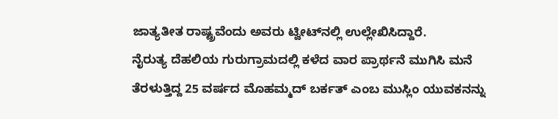ಜಾತ್ಯತೀತ ರಾಷ್ಟ್ರವೆಂದು ಅವರು ಟ್ವೀಟ್‌ನಲ್ಲಿ ಉಲ್ಲೇಖಿಸಿದ್ದಾರೆ.
ನೈರುತ್ಯ ದೆಹಲಿಯ ಗುರುಗ್ರಾಮದಲ್ಲಿ ಕಳೆದ ವಾರ ಪ್ರಾರ್ಥನೆ ಮುಗಿಸಿ ಮನೆ ತೆರಳುತ್ತಿದ್ದ 25 ವರ್ಷದ ಮೊಹಮ್ಮದ್‌ ಬರ್ಕತ್‌ ಎಂಬ ಮುಸ್ಲಿಂ ಯುವಕನನ್ನು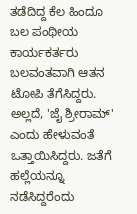ತಡೆದಿದ್ದ ಕೆಲ ಹಿಂದೂ ಬಲ ಪಂಥೀಯ ಕಾರ್ಯಕರ್ತರು ಬಲವಂತವಾಗಿ ಆತನ ಟೋಪಿ ತೆಗೆಸಿದ್ದರು. ಅಲ್ಲದೆ, 'ಜೈ ಶ್ರೀರಾಮ್‌' ಎಂದು ಹೇಳುವಂತೆ ಒತ್ತಾಯಿಸಿದ್ದರು. ಜತೆಗೆ ಹಲ್ಲೆಯನ್ನೂ ನಡೆಸಿದ್ದರೆಂದು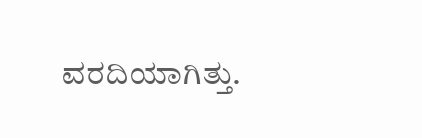ವರದಿಯಾಗಿತ್ತು.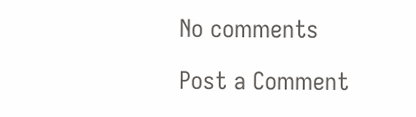No comments

Post a Comment